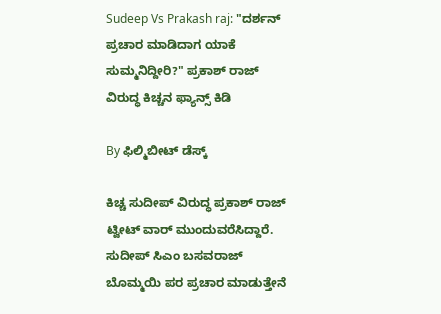Sudeep Vs Prakash raj: "ದರ್ಶನ್ ಪ್ರಚಾರ ಮಾಡಿದಾಗ ಯಾಕೆ ಸುಮ್ಮನಿದ್ದೀರಿ?" ಪ್ರಕಾಶ್‌ ರಾಜ್‌ ವಿರುದ್ಧ ಕಿಚ್ಚನ ಫ್ಯಾನ್ಸ್ ಕಿಡಿ

By ಫಿಲ್ಮಿಬೀಟ್ ಡೆಸ್ಕ್

ಕಿಚ್ಚ ಸುದೀಪ್ ವಿರುದ್ಧ ಪ್ರಕಾಶ್ ರಾಜ್ ಟ್ವೀಟ್ ವಾರ್ ಮುಂದುವರೆಸಿದ್ದಾರೆ. ಸುದೀಪ್ ಸಿಎಂ ಬಸವರಾಜ್ ಬೊಮ್ಮಯಿ ಪರ ಪ್ರಚಾರ ಮಾಡುತ್ತೇನೆ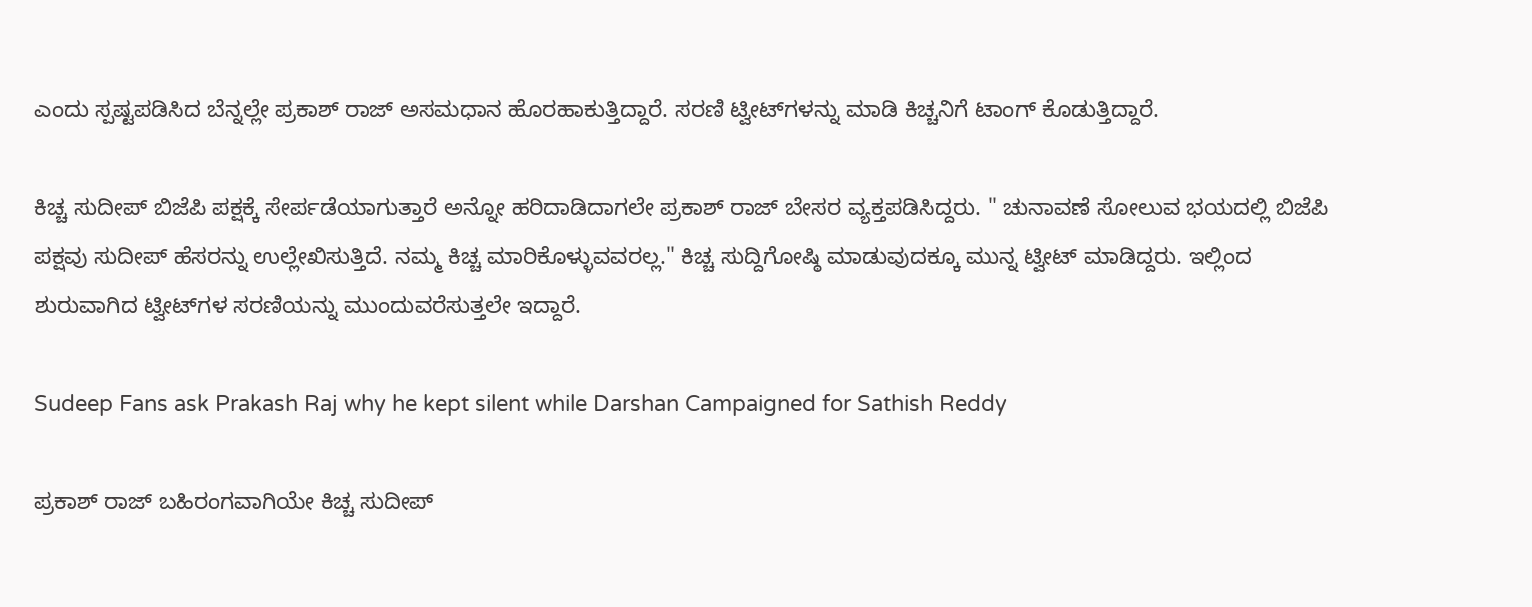ಎಂದು ಸ್ಪಷ್ಟಪಡಿಸಿದ ಬೆನ್ನಲ್ಲೇ ಪ್ರಕಾಶ್ ರಾಜ್ ಅಸಮಧಾನ ಹೊರಹಾಕುತ್ತಿದ್ದಾರೆ. ಸರಣಿ ಟ್ವೀಟ್‌ಗಳನ್ನು ಮಾಡಿ ಕಿಚ್ಚನಿಗೆ ಟಾಂಗ್ ಕೊಡುತ್ತಿದ್ದಾರೆ.

ಕಿಚ್ಚ ಸುದೀಪ್ ಬಿಜೆಪಿ ಪಕ್ಷಕ್ಕೆ ಸೇರ್ಪಡೆಯಾಗುತ್ತಾರೆ ಅನ್ನೋ ಹರಿದಾಡಿದಾಗಲೇ ಪ್ರಕಾಶ್ ರಾಜ್ ಬೇಸರ ವ್ಯಕ್ತಪಡಿಸಿದ್ದರು. " ಚುನಾವಣೆ ಸೋಲುವ ಭಯದಲ್ಲಿ ಬಿಜೆಪಿ ಪಕ್ಷವು ಸುದೀಪ್ ಹೆಸರನ್ನು ಉಲ್ಲೇಖಿಸುತ್ತಿದೆ. ನಮ್ಮ ಕಿಚ್ಚ ಮಾರಿಕೊಳ್ಳುವವರಲ್ಲ." ಕಿಚ್ಚ ಸುದ್ದಿಗೋಷ್ಠಿ ಮಾಡುವುದಕ್ಕೂ ಮುನ್ನ ಟ್ವೀಟ್ ಮಾಡಿದ್ದರು. ಇಲ್ಲಿಂದ ಶುರುವಾಗಿದ ಟ್ವೀಟ್‌ಗಳ ಸರಣಿಯನ್ನು ಮುಂದುವರೆಸುತ್ತಲೇ ಇದ್ದಾರೆ.

Sudeep Fans ask Prakash Raj why he kept silent while Darshan Campaigned for Sathish Reddy

ಪ್ರಕಾಶ್ ರಾಜ್ ಬಹಿರಂಗವಾಗಿಯೇ ಕಿಚ್ಚ ಸುದೀಪ್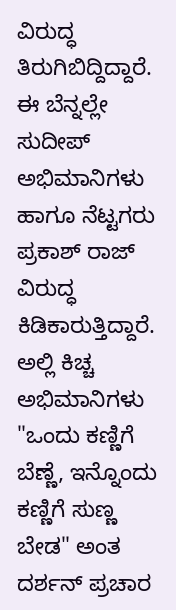ವಿರುದ್ಧ ತಿರುಗಿಬಿದ್ದಿದ್ದಾರೆ. ಈ ಬೆನ್ನಲ್ಲೇ ಸುದೀಪ್ ಅಭಿಮಾನಿಗಳು ಹಾಗೂ ನೆಟ್ಟಗರು ಪ್ರಕಾಶ್ ರಾಜ್ ವಿರುದ್ಧ ಕಿಡಿಕಾರುತ್ತಿದ್ದಾರೆ. ಅಲ್ಲಿ ಕಿಚ್ಚ ಅಭಿಮಾನಿಗಳು "ಒಂದು ಕಣ್ಣಿಗೆ ಬೆಣ್ಣೆ, ಇನ್ನೊಂದು ಕಣ್ಣಿಗೆ ಸುಣ್ಣ ಬೇಡ" ಅಂತ ದರ್ಶನ್ ಪ್ರಚಾರ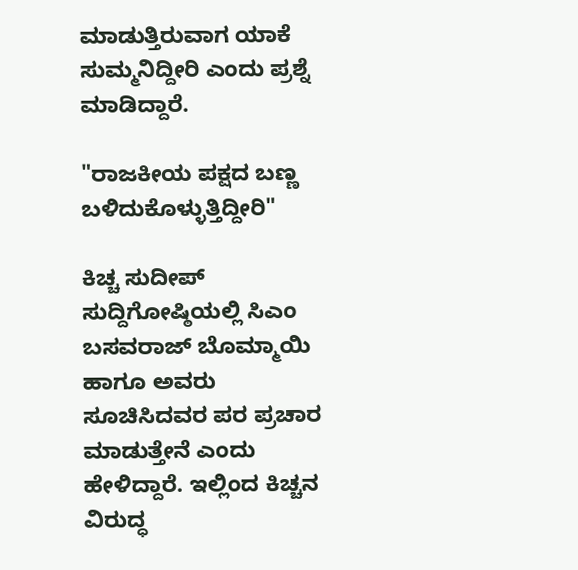ಮಾಡುತ್ತಿರುವಾಗ ಯಾಕೆ ಸುಮ್ಮನಿದ್ದೀರಿ ಎಂದು ಪ್ರಶ್ನೆ ಮಾಡಿದ್ದಾರೆ.

"ರಾಜಕೀಯ ಪಕ್ಷದ ಬಣ್ಣ ಬಳಿದುಕೊಳ್ಳುತ್ತಿದ್ದೀರಿ"

ಕಿಚ್ಚ ಸುದೀಪ್ ಸುದ್ದಿಗೋಷ್ಠಿಯಲ್ಲಿ ಸಿಎಂ ಬಸವರಾಜ್ ಬೊಮ್ಮಾಯಿ ಹಾಗೂ ಅವರು ಸೂಚಿಸಿದವರ ಪರ ಪ್ರಚಾರ ಮಾಡುತ್ತೇನೆ ಎಂದು ಹೇಳಿದ್ದಾರೆ. ಇಲ್ಲಿಂದ ಕಿಚ್ಚನ ವಿರುದ್ಧ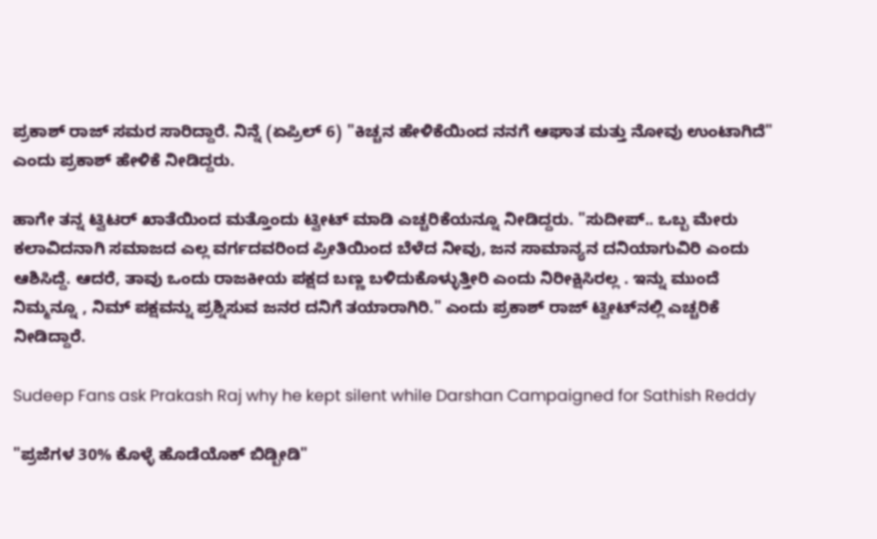ಪ್ರಕಾಶ್ ರಾಜ್ ಸಮರ ಸಾರಿದ್ದಾರೆ. ನಿನ್ನೆ (ಏಪ್ರಿಲ್ 6) "ಕಿಚ್ಚನ ಹೇಳಿಕೆಯಿಂದ ನನಗೆ ಆಘಾತ ಮತ್ತು ನೋವು ಉಂಟಾಗಿದೆ" ಎಂದು ಪ್ರಕಾಶ್ ಹೇಳಿಕೆ ನೀಡಿದ್ದರು.

ಹಾಗೇ ತನ್ನ ಟ್ವಿಟರ್ ಖಾತೆಯಿಂದ ಮತ್ತೊಂದು ಟ್ವೀಟ್ ಮಾಡಿ ಎಚ್ಚರಿಕೆಯನ್ನೂ ನೀಡಿದ್ದರು. "ಸುದೀಪ್.. ಒಬ್ಬ ಮೇರು ಕಲಾವಿದನಾಗಿ ಸಮಾಜದ ಎಲ್ಲ ವರ್ಗದವರಿಂದ ಪ್ರೀತಿಯಿಂದ ಬೆಳೆದ ನೀವು, ಜನ ಸಾಮಾನ್ಯನ ದನಿಯಾಗುವಿರಿ ಎಂದು ಆಶಿಸಿದ್ದೆ. ಆದರೆ, ತಾವು ಒಂದು ರಾಜಕೀಯ ಪಕ್ಷದ ಬಣ್ಣ ಬಳಿದುಕೊಳ್ಳುತ್ತೀರಿ ಎಂದು ನಿರೀಕ್ಷಿಸಿರಲ್ಲ . ಇನ್ನು ಮುಂದೆ ನಿಮ್ಮನ್ನೂ , ನಿಮ್ ಪಕ್ಷವನ್ನು ಪ್ರಶ್ನಿಸುವ ಜನರ ದನಿಗೆ ತಯಾರಾಗಿರಿ." ಎಂದು ಪ್ರಕಾಶ್ ರಾಜ್ ಟ್ವೀಟ್‌ನಲ್ಲಿ ಎಚ್ಚರಿಕೆ ನೀಡಿದ್ದಾರೆ.

Sudeep Fans ask Prakash Raj why he kept silent while Darshan Campaigned for Sathish Reddy

"ಪ್ರಜೆಗಳ 30% ಕೊಳ್ಳೆ ಹೊಡೆಯೊಕ್ ಬಿಡ್ಬೀಡಿ"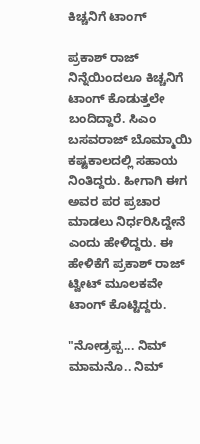ಕಿಚ್ಚನಿಗೆ ಟಾಂಗ್

ಪ್ರಕಾಶ್ ರಾಜ್ ನಿನ್ನೆಯಿಂದಲೂ ಕಿಚ್ಚನಿಗೆ ಟಾಂಗ್ ಕೊಡುತ್ತಲೇ ಬಂದಿದ್ದಾರೆ. ಸಿಎಂ ಬಸವರಾಜ್ ಬೊಮ್ಮಾಯಿ ಕಷ್ಟಕಾಲದಲ್ಲಿ ಸಹಾಯ ನಿಂತಿದ್ದರು. ಹೀಗಾಗಿ ಈಗ ಅವರ ಪರ ಪ್ರಚಾರ ಮಾಡಲು ನಿರ್ಧರಿಸಿದ್ದೇನೆ ಎಂದು ಹೇಳಿದ್ದರು. ಈ ಹೇಳಿಕೆಗೆ ಪ್ರಕಾಶ್ ರಾಜ್ ಟ್ವೀಟ್ ಮೂಲಕವೇ ಟಾಂಗ್ ಕೊಟ್ಟಿದ್ದರು.

"ನೋಡ್ರಪ್ಪ... ನಿಮ್ ಮಾಮನೊ.. ನಿಮ್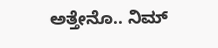ಅತ್ತೇನೊ.. ನಿಮ್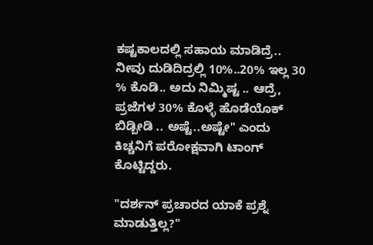ಕಷ್ಟಕಾಲದಲ್ಲಿ ಸಹಾಯ ಮಾಡಿದ್ರೆ.. ನೀವು ದುಡಿದಿದ್ರಲ್ಲಿ 10%..20% ಇಲ್ಲ 30 % ಕೊಡಿ.. ಅದು ನಿಮ್ಮಿಷ್ಟ .. ಆದ್ರೆ, ಪ್ರಜೆಗಳ 30% ಕೊಳ್ಳೆ ಹೊಡೆಯೊಕ್ ಬಿಡ್ಬೀಡಿ .. ಅಷ್ಟೆ..ಅಷ್ಟೇ" ಎಂದು ಕಿಚ್ಚನಿಗೆ ಪರೋಕ್ಷವಾಗಿ ಟಾಂಗ್ ಕೊಟ್ಟಿದ್ದರು.

"ದರ್ಶನ್ ಪ್ರಚಾರದ ಯಾಕೆ ಪ್ರಶ್ನೆ ಮಾಡುತ್ತಿಲ್ಲ?"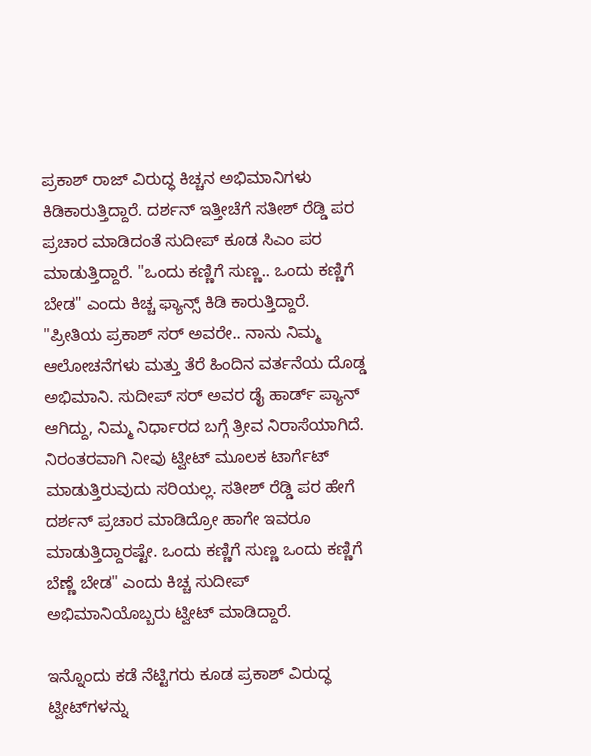ಪ್ರಕಾಶ್ ರಾಜ್‌ ವಿರುದ್ಧ ಕಿಚ್ಚನ ಅಭಿಮಾನಿಗಳು ಕಿಡಿಕಾರುತ್ತಿದ್ದಾರೆ. ದರ್ಶನ್ ಇತ್ತೀಚೆಗೆ ಸತೀಶ್ ರೆಡ್ಡಿ ಪರ ಪ್ರಚಾರ ಮಾಡಿದಂತೆ ಸುದೀಪ್ ಕೂಡ ಸಿಎಂ ಪರ ಮಾಡುತ್ತಿದ್ದಾರೆ. "ಒಂದು ಕಣ್ಣಿಗೆ ಸುಣ್ಣ.. ಒಂದು ಕಣ್ಣಿಗೆ ಬೇಡ" ಎಂದು ಕಿಚ್ಚ ಫ್ಯಾನ್ಸ್ ಕಿಡಿ ಕಾರುತ್ತಿದ್ದಾರೆ. "ಪ್ರೀತಿಯ ಪ್ರಕಾಶ್ ಸರ್ ಅವರೇ.. ನಾನು ನಿಮ್ಮ ಆಲೋಚನೆಗಳು ಮತ್ತು ತೆರೆ ಹಿಂದಿನ ವರ್ತನೆಯ ದೊಡ್ಡ ಅಭಿಮಾನಿ. ಸುದೀಪ್ ಸರ್ ಅವರ ಡೈ ಹಾರ್ಡ್ ಪ್ಯಾನ್ ಆಗಿದ್ದು, ನಿಮ್ಮ ನಿರ್ಧಾರದ ಬಗ್ಗೆ ತ್ರೀವ ನಿರಾಸೆಯಾಗಿದೆ. ನಿರಂತರವಾಗಿ ನೀವು ಟ್ವೀಟ್ ಮೂಲಕ ಟಾರ್ಗೆಟ್ ಮಾಡುತ್ತಿರುವುದು ಸರಿಯಲ್ಲ. ಸತೀಶ್ ರೆಡ್ಡಿ ಪರ ಹೇಗೆ ದರ್ಶನ್ ಪ್ರಚಾರ ಮಾಡಿದ್ರೋ ಹಾಗೇ ಇವರೂ ಮಾಡುತ್ತಿದ್ದಾರಷ್ಟೇ. ಒಂದು ಕಣ್ಣಿಗೆ ಸುಣ್ಣ ಒಂದು ಕಣ್ಣಿಗೆ ಬೆಣ್ಣೆ ಬೇಡ" ಎಂದು ಕಿಚ್ಚ ಸುದೀಪ್ ಅಭಿಮಾನಿಯೊಬ್ಬರು ಟ್ವೀಟ್ ಮಾಡಿದ್ದಾರೆ.

ಇನ್ನೊಂದು ಕಡೆ ನೆಟ್ಟಿಗರು ಕೂಡ ಪ್ರಕಾಶ್ ವಿರುದ್ಧ ಟ್ವೀಟ್‌ಗಳನ್ನು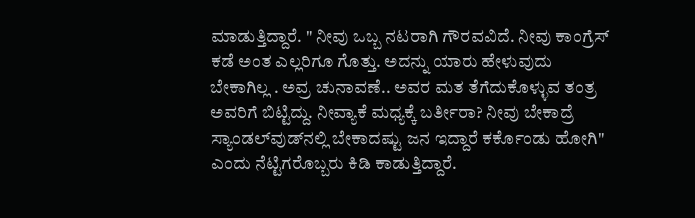ಮಾಡುತ್ತಿದ್ದಾರೆ. " ನೀವು ಒಬ್ಬ ನಟರಾಗಿ ಗೌರವವಿದೆ. ನೀವು ಕಾಂಗ್ರೆಸ್ ಕಡೆ ಅಂತ ಎಲ್ಲರಿಗೂ ಗೊತ್ತು. ಅದನ್ನು ಯಾರು ಹೇಳುವುದು ಬೇಕಾಗಿಲ್ಲ . ಅವ್ರ ಚುನಾವಣೆ.. ಅವರ ಮತ ತೆಗೆದುಕೊಳ್ಳುವ ತಂತ್ರ ಅವರಿಗೆ ಬಿಟ್ಟಿದ್ದು. ನೀವ್ಯಾಕೆ ಮಧ್ಯಕ್ಕೆ ಬರ್ತೀರಾ? ನೀವು ಬೇಕಾದ್ರೆ ಸ್ಯಾಂಡಲ್‌ವುಡ್‌ನಲ್ಲಿ ಬೇಕಾದಷ್ಟು ಜನ ಇದ್ದಾರೆ ಕರ್ಕೊಂಡು ಹೋಗಿ" ಎಂದು ನೆಟ್ಟಿಗರೊಬ್ಬರು ಕಿಡಿ ಕಾಡುತ್ತಿದ್ದಾರೆ.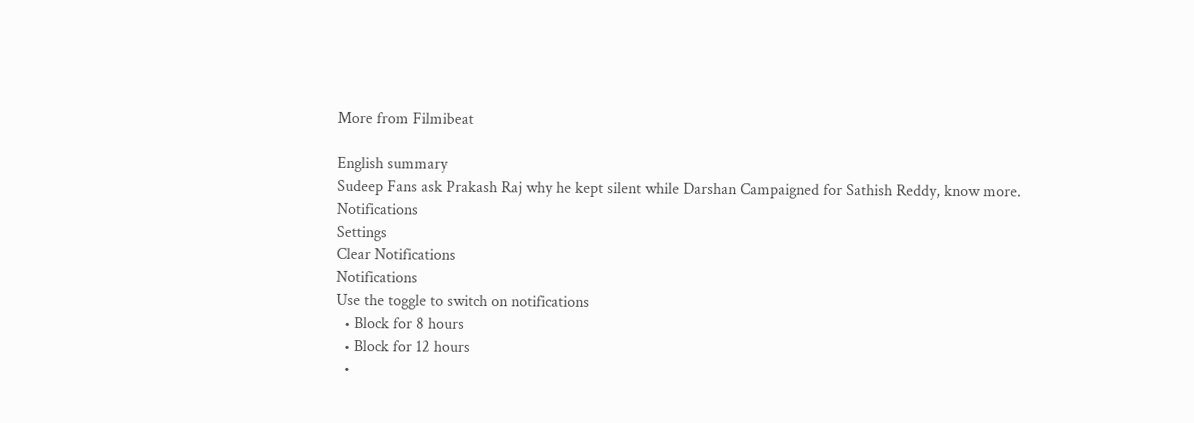More from Filmibeat

English summary
Sudeep Fans ask Prakash Raj why he kept silent while Darshan Campaigned for Sathish Reddy, know more.
Notifications
Settings
Clear Notifications
Notifications
Use the toggle to switch on notifications
  • Block for 8 hours
  • Block for 12 hours
  •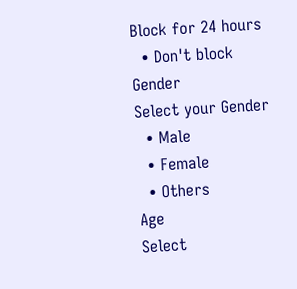Block for 24 hours
  • Don't block
Gender
Select your Gender
  • Male
  • Female
  • Others
Age
Select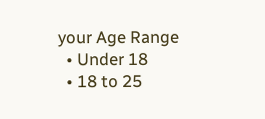your Age Range
  • Under 18
  • 18 to 25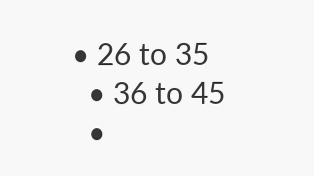• 26 to 35
  • 36 to 45
  •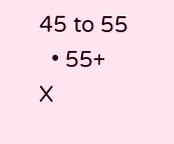45 to 55
  • 55+
X